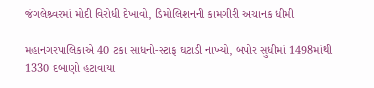જંગલેશ્ર્વરમાં મોદી વિરોધી દેખાવો, ડિમોલિશનની કામગીરી અચાનક ધીમી

મહાનગરપાલિકાએ 40 ટકા સાધનો-સ્ટાફ ઘટાડી નાખ્યો, બપોર સુધીમાં 1498માંથી 1330 દબાણો હટાવાયા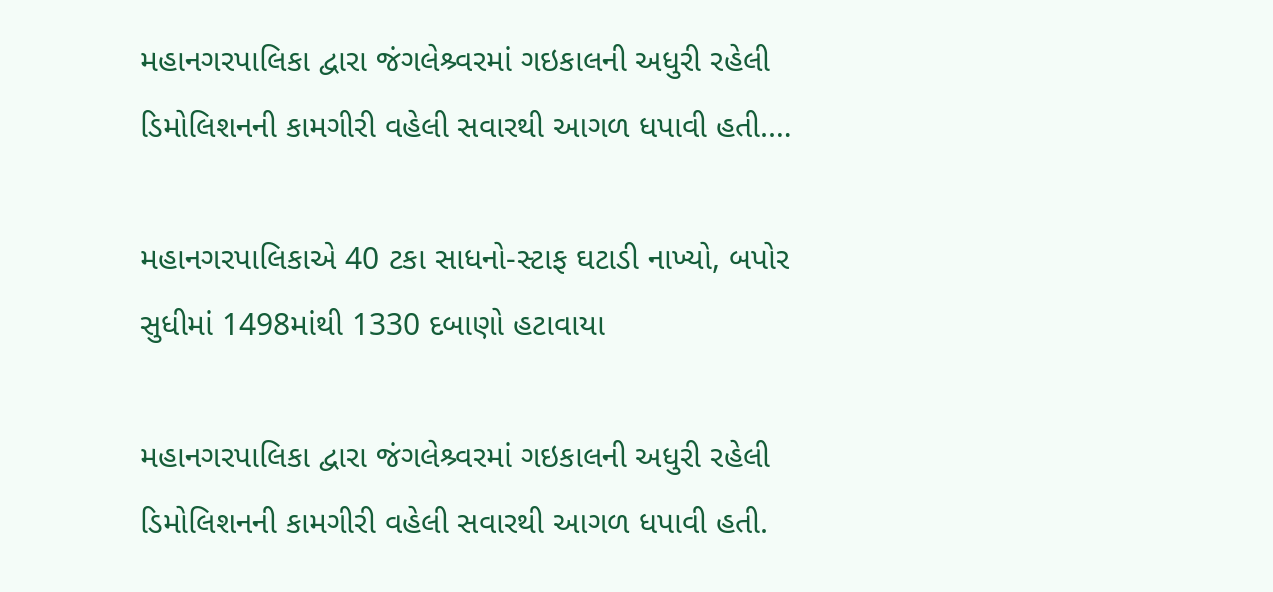મહાનગરપાલિકા દ્વારા જંગલેશ્ર્વરમાં ગઇકાલની અધુરી રહેલી ડિમોલિશનની કામગીરી વહેલી સવારથી આગળ ધપાવી હતી.…

મહાનગરપાલિકાએ 40 ટકા સાધનો-સ્ટાફ ઘટાડી નાખ્યો, બપોર સુધીમાં 1498માંથી 1330 દબાણો હટાવાયા

મહાનગરપાલિકા દ્વારા જંગલેશ્ર્વરમાં ગઇકાલની અધુરી રહેલી ડિમોલિશનની કામગીરી વહેલી સવારથી આગળ ધપાવી હતી.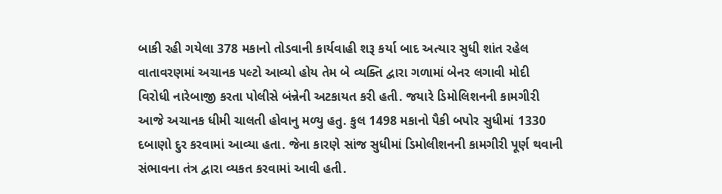બાકી રહી ગયેલા 378 મકાનો તોડવાની કાર્યવાહી શરૂ કર્યા બાદ અત્યાર સુધી શાંત રહેલ વાતાવરણમાં અચાનક પલ્ટો આવ્યો હોય તેમ બે વ્યક્તિ દ્વારા ગળામાં બેનર લગાવી મોદી વિરોધી નારેબાજી કરતા પોલીસે બંન્નેની અટકાયત કરી હતી. જયારે ડિમોલિશનની કામગીરી આજે અચાનક ધીમી ચાલતી હોવાનુ મળ્યુ હતુ. કુલ 1498 મકાનો પૈકી બપોર સુધીમાં 1330 દબાણો દુર કરવામાં આવ્યા હતા. જેના કારણે સાંજ સુધીમાં ડિમોલીશનની કામગીરી પૂર્ણ થવાની સંભાવના તંત્ર દ્વારા વ્યકત કરવામાં આવી હતી.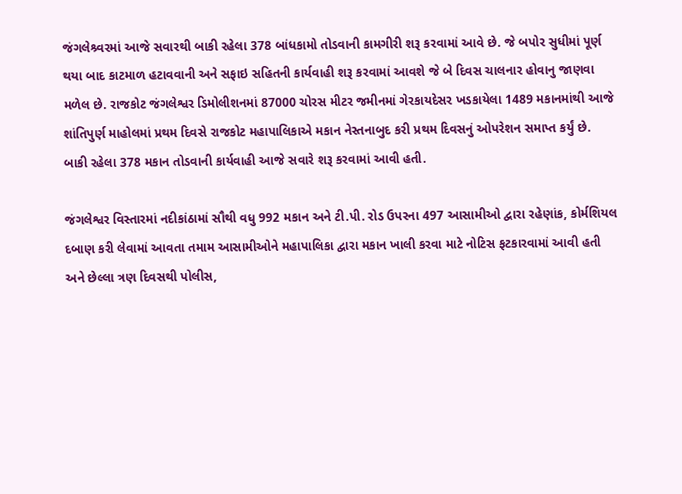જંગલેશ્ર્વરમાં આજે સવારથી બાકી રહેલા 378 બાંધકામો તોડવાની કામગીરી શરૂ કરવામાં આવે છે. જે બપોર સુધીમાં પૂર્ણ થયા બાદ કાટમાળ હટાવવાની અને સફાઇ સહિતની કાર્યવાહી શરૂ કરવામાં આવશે જે બે દિવસ ચાલનાર હોવાનુ જાણવા મળેલ છે. રાજકોટ જંગલેશ્વર ડિમોલીશનમાં 87000 ચોરસ મીટર જમીનમાં ગેરકાયદેસર ખડકાયેલા 1489 મકાનમાંથી આજે શાંતિપુર્ણ માહોલમાં પ્રથમ દિવસે રાજકોટ મહાપાલિકાએ મકાન નેસ્તનાબુદ કરી પ્રથમ દિવસનું ઓપરેશન સમાપ્ત કર્યું છે. બાકી રહેલા 378 મકાન તોડવાની કાર્યવાહી આજે સવારે શરૂ કરવામાં આવી હતી.

જંગલેશ્વર વિસ્તારમાં નદીકાંઠામાં સૌથી વધુ 992 મકાન અને ટી.પી. રોડ ઉપરના 497 આસામીઓ દ્વારા રહેણાંક, કોર્મશિયલ દબાણ કરી લેવામાં આવતા તમામ આસામીઓને મહાપાલિકા દ્વારા મકાન ખાલી કરવા માટે નોટિસ ફટકારવામાં આવી હતી અને છેલ્લા ત્રણ દિવસથી પોલીસ,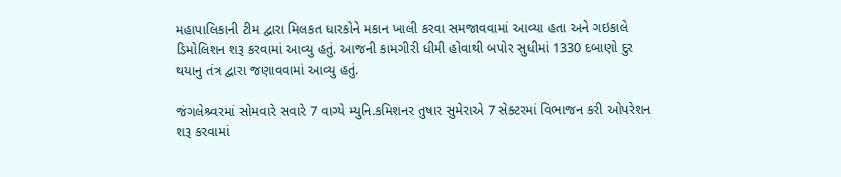મહાપાલિકાની ટીમ દ્વારા મિલકત ધારકોને મકાન ખાલી કરવા સમજાવવામાં આવ્યા હતા અને ગઇકાલે ડિમોલિશન શરૂ કરવામાં આવ્યુ હતું. આજની કામગીરી ધીમી હોવાથી બપોર સુધીમાં 1330 દબાણો દુર થયાનુ તંત્ર દ્વારા જણાવવામાં આવ્યુ હતું.

જંગલેશ્ર્વરમાં સોમવારે સવારે 7 વાગ્યે મ્યુનિ.કમિશનર તુષાર સુમેરાએ 7 સેક્ટરમાં વિભાજન કરી ઓપરેશન શરૂ કરવામાં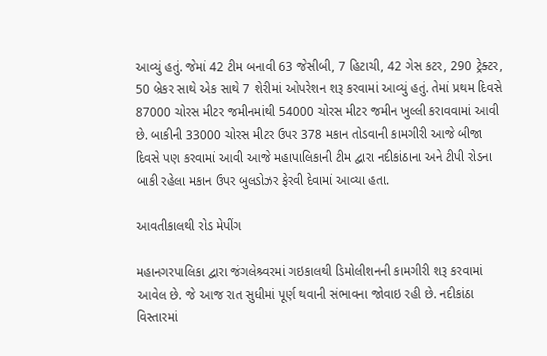આવ્યું હતું. જેમાં 42 ટીમ બનાવી 63 જેસીબી, 7 હિટાચી, 42 ગેસ કટર, 290 ટ્રેક્ટર, 50 બ્રેકર સાથે એક સાથે 7 શેરીમાં ઓપરેશન શરૂ કરવામાં આવ્યું હતું. તેમાં પ્રથમ દિવસે 87000 ચોરસ મીટર જમીનમાંથી 54000 ચોરસ મીટર જમીન ખુલ્લી કરાવવામાં આવી છે. બાકીની 33000 ચોરસ મીટર ઉપર 378 મકાન તોડવાની કામગીરી આજે બીજા દિવસે પણ કરવામાં આવી આજે મહાપાલિકાની ટીમ દ્વારા નદીકાંઠાના અને ટીપી રોડના બાકી રહેલા મકાન ઉપર બુલડોઝર ફેરવી દેવામાં આવ્યા હતા.

આવતીકાલથી રોડ મેપીંગ

મહાનગરપાલિકા દ્વારા જંગલેશ્ર્વરમાં ગઇકાલથી ડિમોલીશનની કામગીરી શરૂ કરવામાં આવેલ છે. જે આજ રાત સુધીમાં પૂર્ણ થવાની સંભાવના જોવાઇ રહી છે. નદીકાંઠા વિસ્તારમાં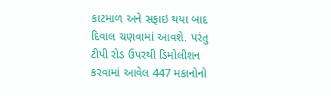કાટમાળ અને સફાઇ થયા બાદ દિવાલ ચણવામાં આવશે. પરંતુ ટીપી રોડ ઉપરથી ડિમોલીશન કરવામાં આવેલ 447 મકાનોનો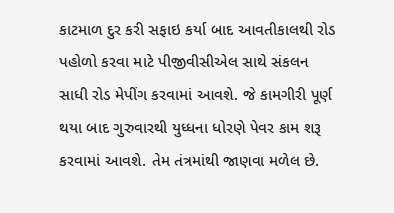કાટમાળ દુર કરી સફાઇ કર્યા બાદ આવતીકાલથી રોડ પહોળો કરવા માટે પીજીવીસીએલ સાથે સંકલન સાધી રોડ મેપીંગ કરવામાં આવશે. જે કામગીરી પૂર્ણ થયા બાદ ગુરુવારથી યુધ્ધના ધોરણે પેવર કામ શરૂ કરવામાં આવશે. તેમ તંત્રમાંથી જાણવા મળેલ છે.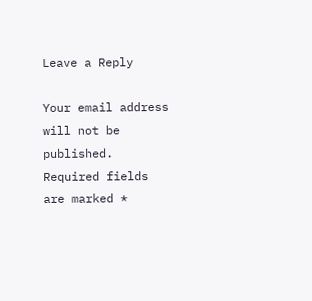Leave a Reply

Your email address will not be published. Required fields are marked *